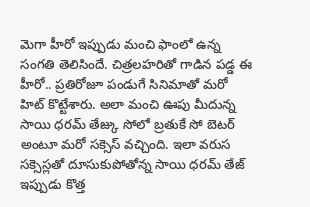మెగా హీరో ఇప్పుడు మంచి ఫాంలో ఉన్న సంగతి తెలిసిందే. చిత్రలహరితో గాడిన పడ్డ ఈ హీరో.. ప్రతిరోజూ పండుగే సినిమాతో మరో హిట్ కొట్టేశారు. అలా మంచి ఊపు మీదున్న సాయి ధరమ్ తేజ్కు సోలో బ్రతుకే సో బెటర్ అంటూ మరో సక్సెస్ వచ్చింది. ఇలా వరుస సక్సెస్లతో దూసుకుపోతోన్న సాయి ధరమ్ తేజ్ ఇప్పుడు కొత్త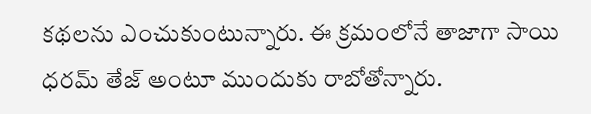కథలను ఎంచుకుంటున్నారు. ఈ క్రమంలోనే తాజాగా సాయి ధరమ్ తేజ్ అంటూ ముందుకు రాబోతోన్నారు.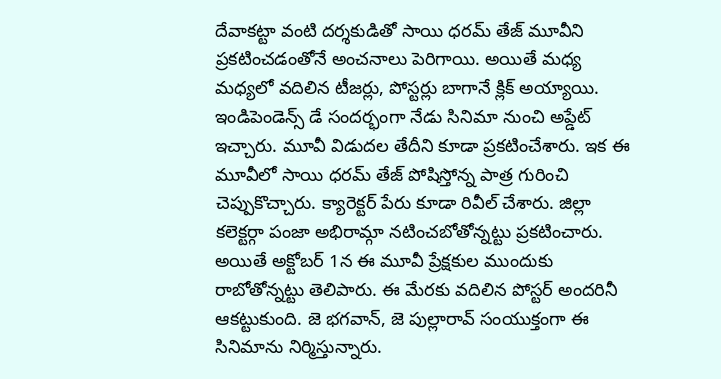దేవాకట్టా వంటి దర్శకుడితో సాయి ధరమ్ తేజ్ మూవీని ప్రకటించడంతోనే అంచనాలు పెరిగాయి. అయితే మధ్య మధ్యలో వదిలిన టీజర్లు, పోస్టర్లు బాగానే క్లిక్ అయ్యాయి. ఇండిపెండెన్స్ డే సందర్భంగా నేడు సినిమా నుంచి అప్డేట్ ఇచ్చారు. మూవీ విడుదల తేదీని కూడా ప్రకటించేశారు. ఇక ఈ మూవీలో సాయి ధరమ్ తేజ్ పోషిస్తోన్న పాత్ర గురించి చెప్పుకొచ్చారు. క్యారెక్టర్ పేరు కూడా రివీల్ చేశారు. జిల్లా కలెక్టర్గా పంజా అభిరామ్గా నటించబోతోన్నట్టు ప్రకటించారు. అయితే అక్టోబర్ 1న ఈ మూవీ ప్రేక్షకుల ముందుకు రాబోతోన్నట్టు తెలిపారు. ఈ మేరకు వదిలిన పోస్టర్ అందరినీ ఆకట్టుకుంది. జె భగవాన్, జె పుల్లారావ్ సంయుక్తంగా ఈ సినిమాను నిర్మిస్తున్నారు.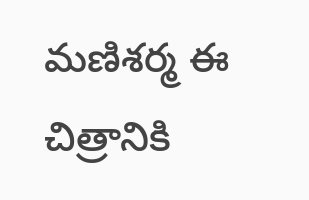మణిశర్మ ఈ చిత్రానికి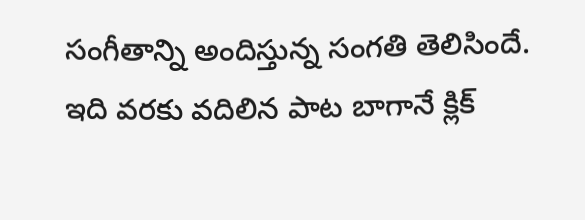సంగీతాన్ని అందిస్తున్న సంగతి తెలిసిందే. ఇది వరకు వదిలిన పాట బాగానే క్లిక్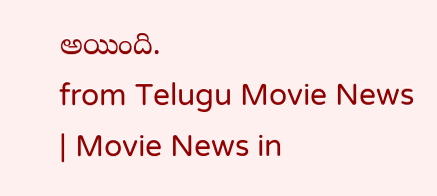అయింది.
from Telugu Movie News | Movie News in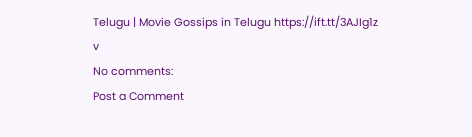Telugu | Movie Gossips in Telugu https://ift.tt/3AJIg1z
v
No comments:
Post a Comment